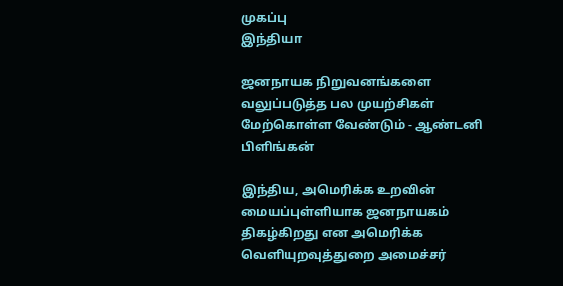முகப்பு
இந்தியா

ஜனநாயக நிறுவனங்களை வலுப்படுத்த பல முயற்சிகள் மேற்கொள்ள வேண்டும் - ஆண்டனி பிளிங்கன்

இந்திய, அமெரிக்க உறவின் மையப்புள்ளியாக ஜனநாயகம் திகழ்கிறது என அமெரிக்க வெளியுறவுத்துறை அமைச்சர்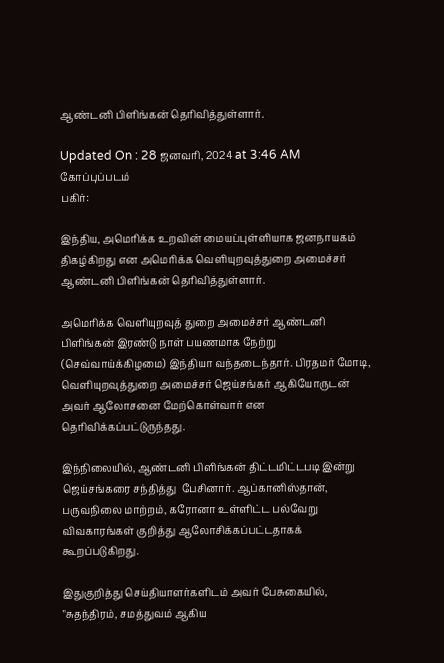ஆண்டனி பிளிங்கன் தெரிவித்துள்ளார்.

Updated On : 28 ஜனவரி, 2024 at 3:46 AM
கோப்புப்படம்
பகிர்:

இந்திய, அமெரிக்க உறவின் மையப்புள்ளியாக ஜனநாயகம் திகழ்கிறது என அமெரிக்க வெளியுறவுத்துறை அமைச்சர் ஆண்டனி பிளிங்கன் தெரிவித்துள்ளார்.

அமெரிக்க வெளியுறவுத் துறை அமைச்சர் ஆண்டனி பிளிங்கன் இரண்டு நாள் பயணமாக நேற்று (செவ்வாய்க்கிழமை) இந்தியா வந்தடைந்தார். பிரதமர் மோடி, வெளியுறவுத்துறை அமைச்சர் ஜெய்சங்கர் ஆகியோருடன் அவர் ஆலோசனை மேற்கொள்வார் என தெரிவிக்கப்பட்டுருந்தது.

இந்நிலையில், ஆண்டனி பிளிங்கன் திட்டமிட்டபடி இன்று ஜெய்சங்கரை சந்தித்து  பேசினார். ஆப்கானிஸ்தான், பருவநிலை மாற்றம், கரோனா உள்ளிட்ட பல்வேறு விவகாரங்கள் குறித்து ஆலோசிக்கப்பட்டதாகக் கூறப்படுகிறது.

இதுகுறித்து செய்தியாளர்களிடம் அவர் பேசுகையில், "சுதந்திரம், சமத்துவம் ஆகிய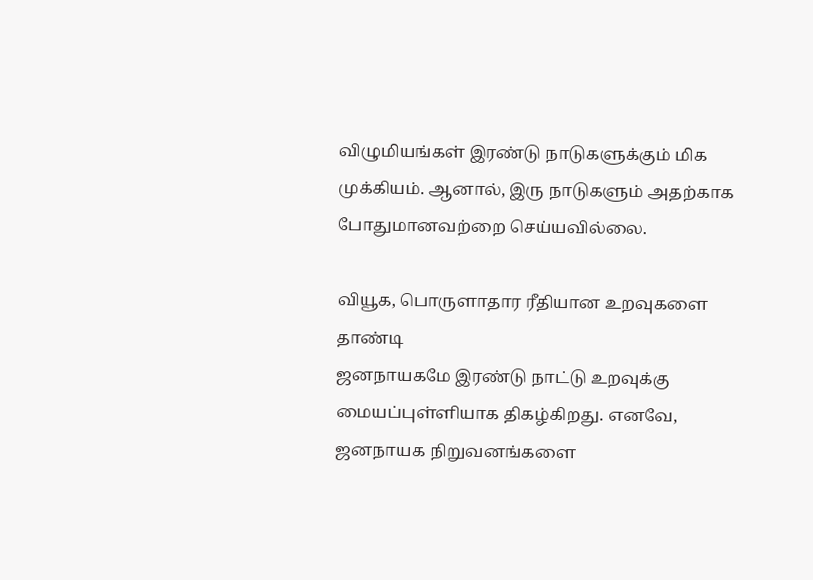விழுமியங்கள் இரண்டு நாடுகளுக்கும் மிக முக்கியம். ஆனால், இரு நாடுகளும் அதற்காக போதுமானவற்றை செய்யவில்லை.

வியூக, பொருளாதார ரீதியான உறவுகளை தாண்டி
ஜனநாயகமே இரண்டு நாட்டு உறவுக்கு மையப்புள்ளியாக திகழ்கிறது. எனவே, ஜனநாயக நிறுவனங்களை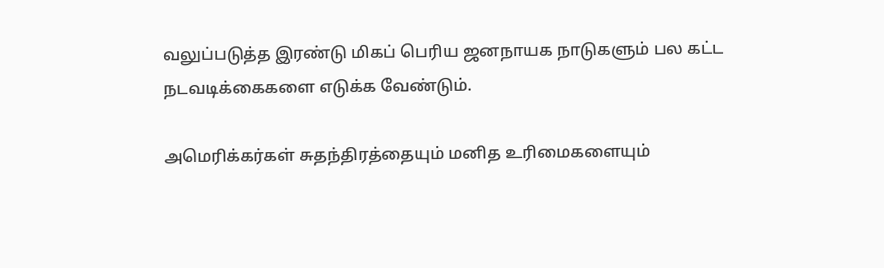வலுப்படுத்த இரண்டு மிகப் பெரிய ஜனநாயக நாடுகளும் பல கட்ட நடவடிக்கைகளை எடுக்க வேண்டும்.

அமெரிக்கர்கள் சுதந்திரத்தையும் மனித உரிமைகளையும்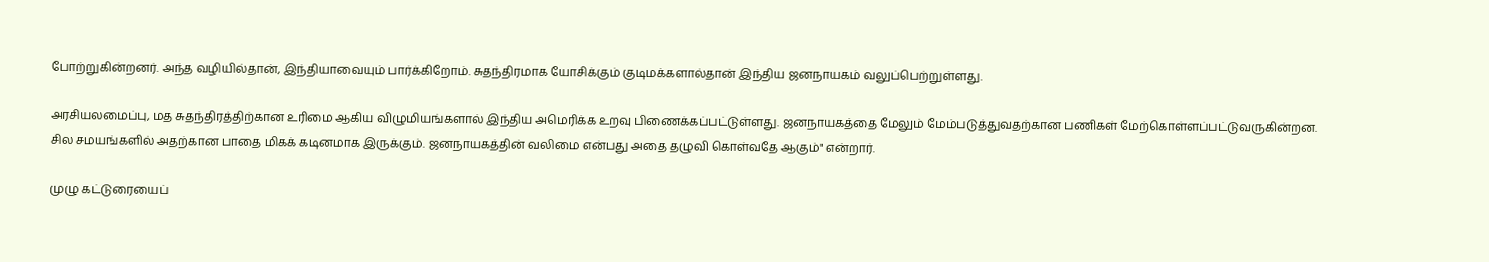போற்றுகின்றனர். அந்த வழியில்தான், இந்தியாவையும் பார்க்கிறோம். சுதந்திரமாக யோசிக்கும் குடிமக்களால்தான் இந்திய ஜனநாயகம் வலுப்பெற்றுள்ளது.

அரசியலமைப்பு, மத சுதந்திரத்திற்கான உரிமை ஆகிய விழுமியங்களால் இந்திய அமெரிக்க உறவு பிணைக்கப்பட்டுள்ளது. ஜனநாயகத்தை மேலும் மேம்படுத்துவதற்கான பணிகள் மேற்கொள்ளப்பட்டுவருகின்றன. சில சமயங்களில் அதற்கான பாதை மிகக் கடினமாக இருக்கும். ஜனநாயகத்தின் வலிமை என்பது அதை தழுவி கொள்வதே ஆகும்" என்றார்.

முழு கட்டுரையைப்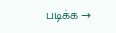படிக்க →